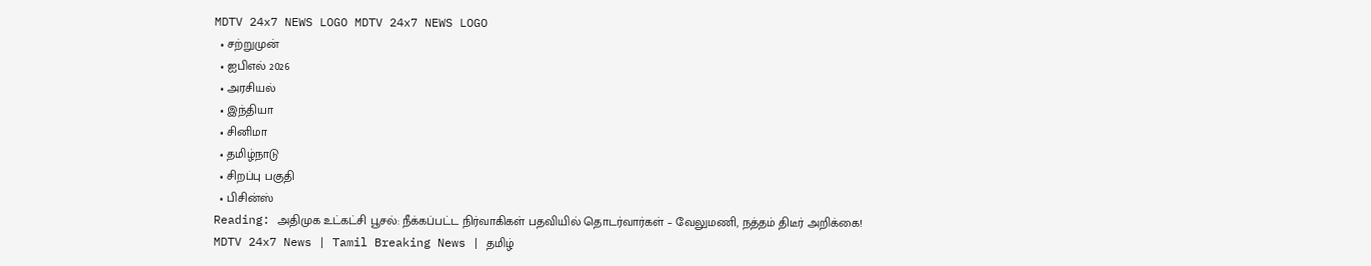MDTV 24x7 NEWS LOGO MDTV 24x7 NEWS LOGO
  • சற்றுமுன்
  • ஐபிஎல் 2026
  • அரசியல்
  • இந்தியா
  • சினிமா
  • தமிழ்நாடு
  • சிறப்பு பகுதி
  • பிசின்ஸ்
Reading: அதிமுக உட்கட்சி பூசல்: நீக்கப்பட்ட நிர்வாகிகள் பதவியில் தொடர்வார்கள் – வேலுமணி, நத்தம் திடீர் அறிக்கை!
MDTV 24x7 News | Tamil Breaking News | தமிழ்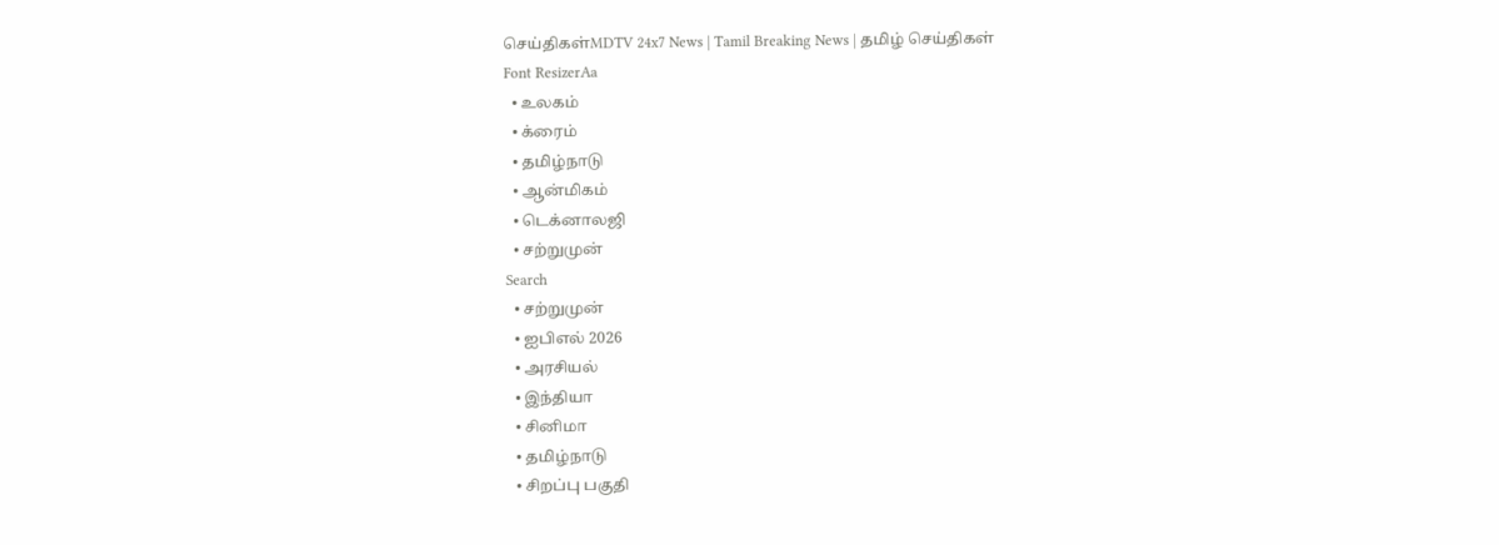செய்திகள்MDTV 24x7 News | Tamil Breaking News | தமிழ் செய்திகள்
Font ResizerAa
  • உலகம்
  • க்ரைம்
  • தமிழ்நாடு
  • ஆன்மிகம்
  • டெக்னாலஜி
  • சற்றுமுன்
Search
  • சற்றுமுன்
  • ஐபிஎல் 2026
  • அரசியல்
  • இந்தியா
  • சினிமா
  • தமிழ்நாடு
  • சிறப்பு பகுதி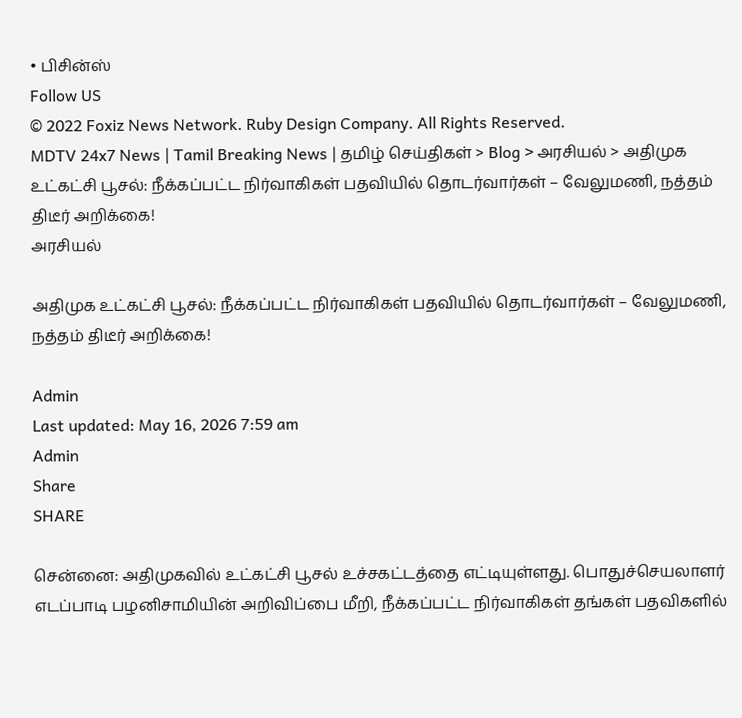• பிசின்ஸ்
Follow US
© 2022 Foxiz News Network. Ruby Design Company. All Rights Reserved.
MDTV 24x7 News | Tamil Breaking News | தமிழ் செய்திகள் > Blog > அரசியல் > அதிமுக உட்கட்சி பூசல்: நீக்கப்பட்ட நிர்வாகிகள் பதவியில் தொடர்வார்கள் – வேலுமணி, நத்தம் திடீர் அறிக்கை!
அரசியல்

அதிமுக உட்கட்சி பூசல்: நீக்கப்பட்ட நிர்வாகிகள் பதவியில் தொடர்வார்கள் – வேலுமணி, நத்தம் திடீர் அறிக்கை!

Admin
Last updated: May 16, 2026 7:59 am
Admin
Share
SHARE

சென்னை: அதிமுகவில் உட்கட்சி பூசல் உச்சகட்டத்தை எட்டியுள்ளது. பொதுச்செயலாளர் எடப்பாடி பழனிசாமியின் அறிவிப்பை மீறி, நீக்கப்பட்ட நிர்வாகிகள் தங்கள் பதவிகளில்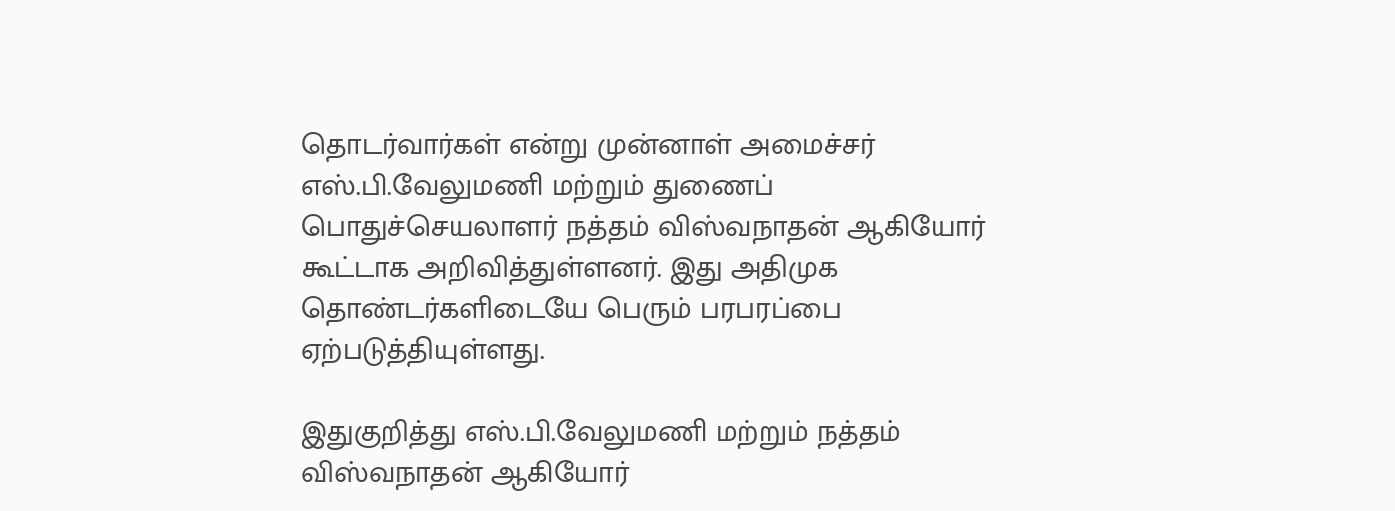தொடர்வார்கள் என்று முன்னாள் அமைச்சர் எஸ்.பி.வேலுமணி மற்றும் துணைப் பொதுச்செயலாளர் நத்தம் விஸ்வநாதன் ஆகியோர் கூட்டாக அறிவித்துள்ளனர். இது அதிமுக தொண்டர்களிடையே பெரும் பரபரப்பை ஏற்படுத்தியுள்ளது.

இதுகுறித்து எஸ்.பி.வேலுமணி மற்றும் நத்தம் விஸ்வநாதன் ஆகியோர்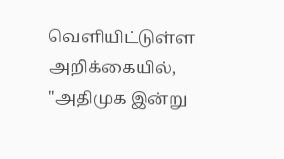வெளியிட்டுள்ள அறிக்கையில், "அதிமுக இன்று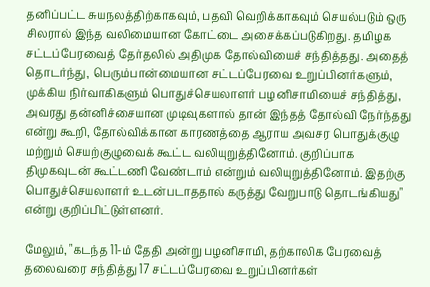தனிப்பட்ட சுயநலத்திற்காகவும், பதவி வெறிக்காகவும் செயல்படும் ஒரு சிலரால் இந்த வலிமையான கோட்டை அசைக்கப்படுகிறது. தமிழக சட்டப்பேரவைத் தேர்தலில் அதிமுக தோல்வியைச் சந்தித்தது. அதைத் தொடர்ந்து, பெரும்பான்மையான சட்டப்பேரவை உறுப்பினர்களும், முக்கிய நிர்வாகிகளும் பொதுச்செயலாளர் பழனிசாமியைச் சந்தித்து, அவரது தன்னிச்சையான முடிவுகளால் தான் இந்தத் தோல்வி நேர்ந்தது என்று கூறி, தோல்விக்கான காரணத்தை ஆராய அவசர பொதுக்குழு மற்றும் செயற்குழுவைக் கூட்ட வலியுறுத்தினோம். குறிப்பாக திமுகவுடன் கூட்டணி வேண்டாம் என்றும் வலியுறுத்தினோம். இதற்கு பொதுச்செயலாளர் உடன்படாததால் கருத்து வேறுபாடு தொடங்கியது" என்று குறிப்பிட்டுள்ளனர்.

மேலும், "கடந்த 11-ம் தேதி அன்று பழனிசாமி, தற்காலிக பேரவைத் தலைவரை சந்தித்து 17 சட்டப்பேரவை உறுப்பினர்கள்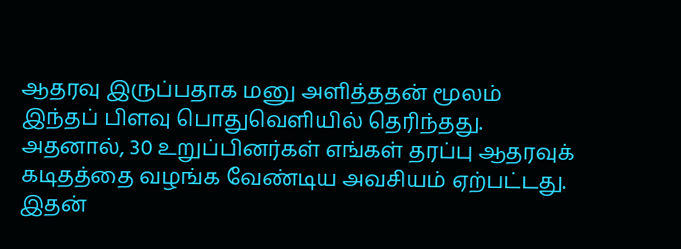ஆதரவு இருப்பதாக மனு அளித்ததன் மூலம் இந்தப் பிளவு பொதுவெளியில் தெரிந்தது. அதனால், 30 உறுப்பினர்கள் எங்கள் தரப்பு ஆதரவுக் கடிதத்தை வழங்க வேண்டிய அவசியம் ஏற்பட்டது. இதன்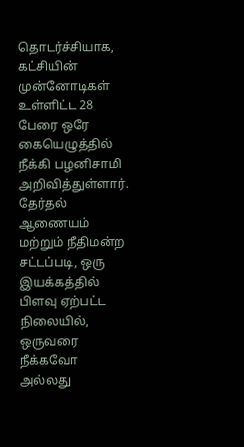தொடர்ச்சியாக, கட்சியின் முன்னோடிகள் உள்ளிட்ட 28 பேரை ஒரே கையெழுத்தில் நீக்கி பழனிசாமி அறிவித்துள்ளார். தேர்தல் ஆணையம் மற்றும் நீதிமன்ற சட்டப்படி, ஒரு இயக்கத்தில் பிளவு ஏற்பட்ட நிலையில், ஒருவரை நீக்கவோ அல்லது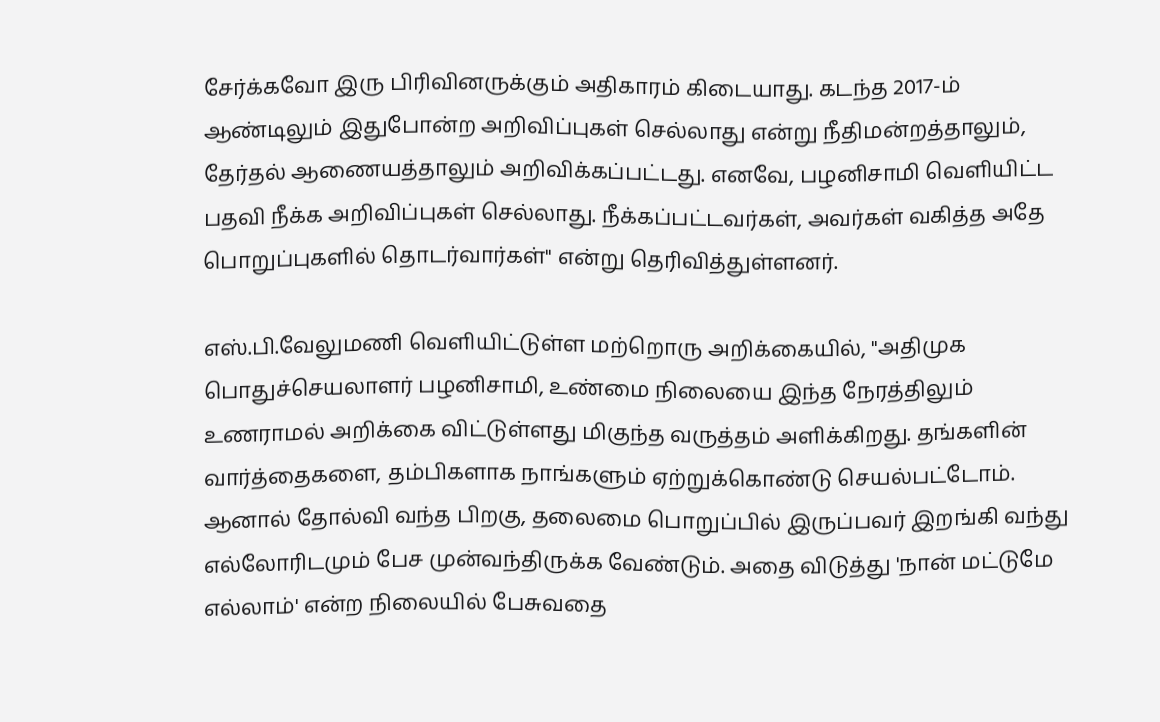சேர்க்கவோ இரு பிரிவினருக்கும் அதிகாரம் கிடையாது. கடந்த 2017-ம் ஆண்டிலும் இதுபோன்ற அறிவிப்புகள் செல்லாது என்று நீதிமன்றத்தாலும், தேர்தல் ஆணையத்தாலும் அறிவிக்கப்பட்டது. எனவே, பழனிசாமி வெளியிட்ட பதவி நீக்க அறிவிப்புகள் செல்லாது. நீக்கப்பட்டவர்கள், அவர்கள் வகித்த அதே பொறுப்புகளில் தொடர்வார்கள்" என்று தெரிவித்துள்ளனர்.

எஸ்.பி.வேலுமணி வெளியிட்டுள்ள மற்றொரு அறிக்கையில், "அதிமுக பொதுச்செயலாளர் பழனிசாமி, உண்மை நிலையை இந்த நேரத்திலும் உணராமல் அறிக்கை விட்டுள்ளது மிகுந்த வருத்தம் அளிக்கிறது. தங்களின் வார்த்தைகளை, தம்பிகளாக நாங்களும் ஏற்றுக்கொண்டு செயல்பட்டோம். ஆனால் தோல்வி வந்த பிறகு, தலைமை பொறுப்பில் இருப்பவர் இறங்கி வந்து எல்லோரிடமும் பேச முன்வந்திருக்க வேண்டும். அதை விடுத்து 'நான் மட்டுமே எல்லாம்' என்ற நிலையில் பேசுவதை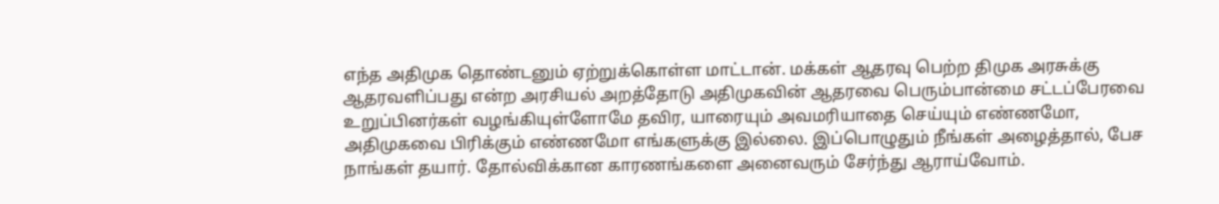எந்த அதிமுக தொண்டனும் ஏற்றுக்கொள்ள மாட்டான். மக்கள் ஆதரவு பெற்ற திமுக அரசுக்கு ஆதரவளிப்பது என்ற அரசியல் அறத்தோடு அதிமுகவின் ஆதரவை பெரும்பான்மை சட்டப்பேரவை உறுப்பினர்கள் வழங்கியுள்ளோமே தவிர, யாரையும் அவமரியாதை செய்யும் எண்ணமோ, அதிமுகவை பிரிக்கும் எண்ணமோ எங்களுக்கு இல்லை. இப்பொழுதும் நீங்கள் அழைத்தால், பேச நாங்கள் தயார். தோல்விக்கான காரணங்களை அனைவரும் சேர்ந்து ஆராய்வோம்.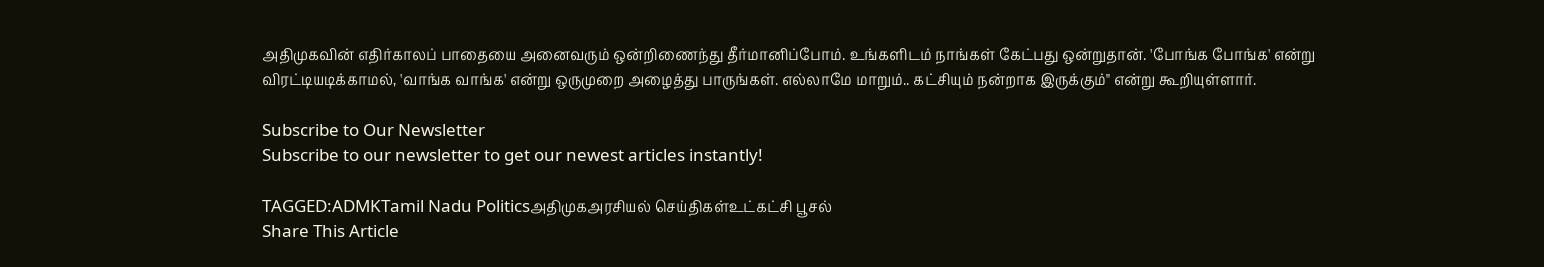அதிமுகவின் எதிர்காலப் பாதையை அனைவரும் ஒன்றிணைந்து தீர்மானிப்போம். உங்களிடம் நாங்கள் கேட்பது ஒன்றுதான். 'போங்க போங்க' என்று விரட்டியடிக்காமல், 'வாங்க வாங்க' என்று ஒருமுறை அழைத்து பாருங்கள். எல்லாமே மாறும்.. கட்சியும் நன்றாக இருக்கும்" என்று கூறியுள்ளார்.

Subscribe to Our Newsletter
Subscribe to our newsletter to get our newest articles instantly!

TAGGED:ADMKTamil Nadu Politicsஅதிமுகஅரசியல் செய்திகள்உட்கட்சி பூசல்
Share This Article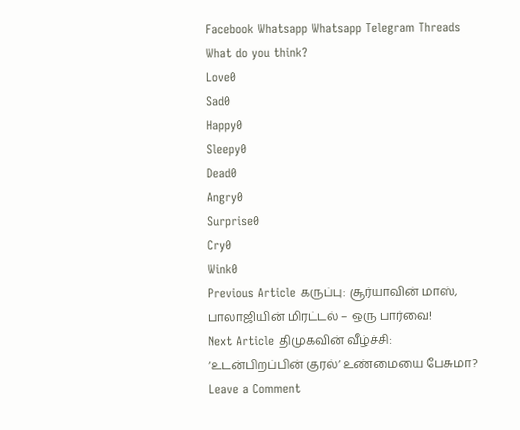Facebook Whatsapp Whatsapp Telegram Threads
What do you think?
Love0
Sad0
Happy0
Sleepy0
Dead0
Angry0
Surprise0
Cry0
Wink0
Previous Article கருப்பு: சூர்யாவின் மாஸ், பாலாஜியின் மிரட்டல் – ஒரு பார்வை!
Next Article திமுகவின் வீழ்ச்சி: ‘உடன்பிறப்பின் குரல்’ உண்மையை பேசுமா?
Leave a Comment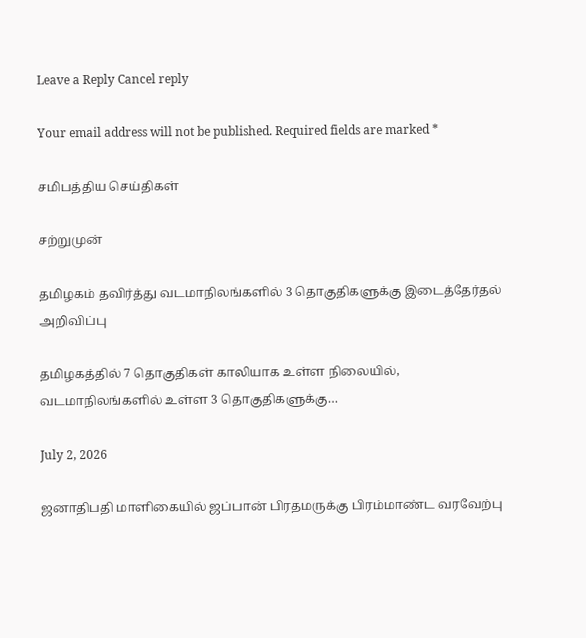Leave a Reply Cancel reply

Your email address will not be published. Required fields are marked *

சமிபத்திய செய்திகள்

சற்றுமுன்

தமிழகம் தவிர்த்து வடமாநிலங்களில் 3 தொகுதிகளுக்கு இடைத்தேர்தல் அறிவிப்பு

தமிழகத்தில் 7 தொகுதிகள் காலியாக உள்ள நிலையில், வடமாநிலங்களில் உள்ள 3 தொகுதிகளுக்கு…

July 2, 2026

ஜனாதிபதி மாளிகையில் ஜப்பான் பிரதமருக்கு பிரம்மாண்ட வரவேற்பு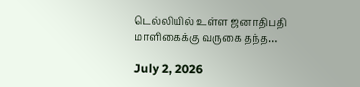டெல்லியில் உள்ள ஜனாதிபதி மாளிகைக்கு வருகை தந்த…

July 2, 2026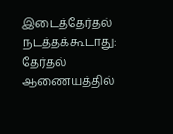இடைத்தேர்தல் நடத்தக்கூடாது: தேர்தல் ஆணையத்தில்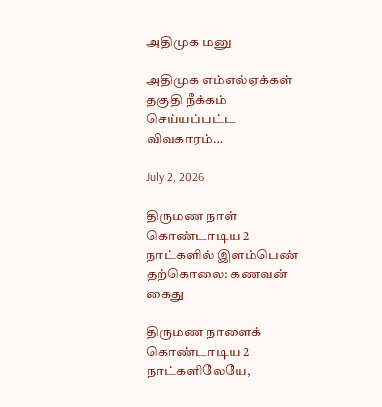அதிமுக மனு

அதிமுக எம்எல்ஏக்கள் தகுதி நீக்கம் செய்யப்பட்ட விவகாரம்…

July 2, 2026

திருமண நாள் கொண்டாடிய 2 நாட்களில் இளம்பெண் தற்கொலை: கணவன் கைது

திருமண நாளைக் கொண்டாடிய 2 நாட்களிலேயே,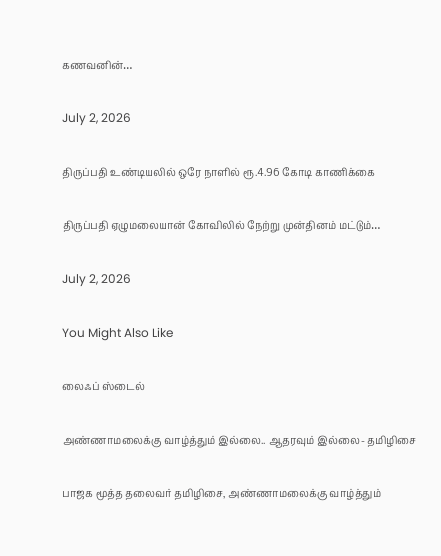கணவனின்…

July 2, 2026

திருப்பதி உண்டியலில் ஒரே நாளில் ரூ.4.96 கோடி காணிக்கை

திருப்பதி ஏழுமலையான் கோவிலில் நேற்று முன்தினம் மட்டும்…

July 2, 2026

You Might Also Like

லைஃப் ஸ்டைல்

அண்ணாமலைக்கு வாழ்த்தும் இல்லை.. ஆதரவும் இல்லை- தமிழிசை

பாஜக மூத்த தலைவர் தமிழிசை, அண்ணாமலைக்கு வாழ்த்தும்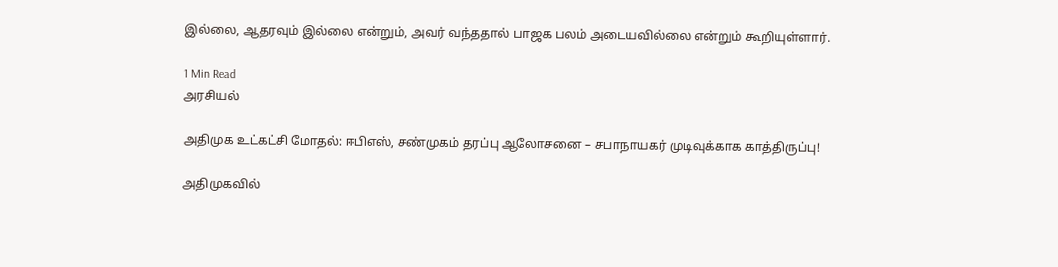இல்லை, ஆதரவும் இல்லை என்றும், அவர் வந்ததால் பாஜக பலம் அடையவில்லை என்றும் கூறியுள்ளார்.

1 Min Read
அரசியல்

அதிமுக உட்கட்சி மோதல்: ஈபிஎஸ், சண்முகம் தரப்பு ஆலோசனை – சபாநாயகர் முடிவுக்காக காத்திருப்பு!

அதிமுகவில்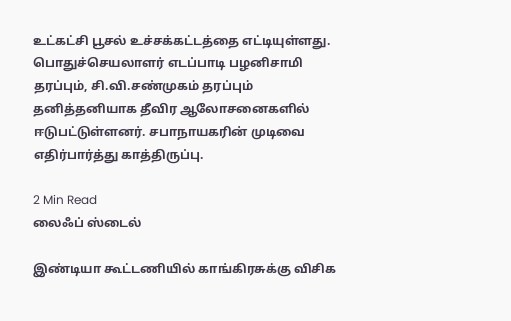உட்கட்சி பூசல் உச்சக்கட்டத்தை எட்டியுள்ளது. பொதுச்செயலாளர் எடப்பாடி பழனிசாமி தரப்பும், சி.வி.சண்முகம் தரப்பும் தனித்தனியாக தீவிர ஆலோசனைகளில் ஈடுபட்டுள்ளனர். சபாநாயகரின் முடிவை எதிர்பார்த்து காத்திருப்பு.

2 Min Read
லைஃப் ஸ்டைல்

இண்டியா கூட்டணியில் காங்கிரசுக்கு விசிக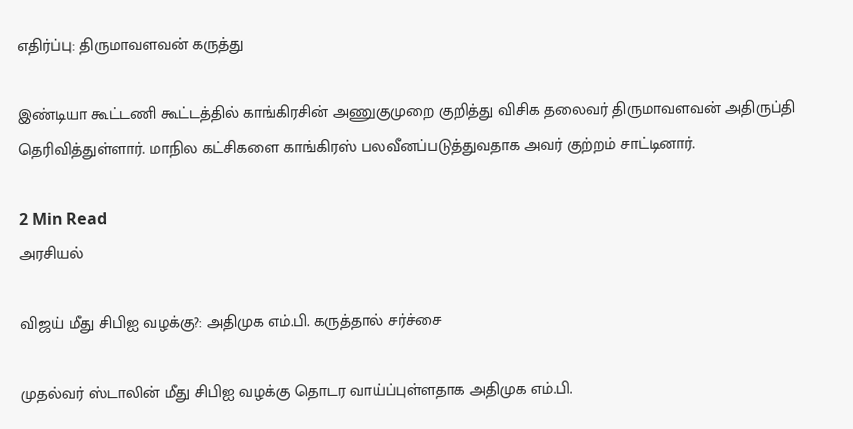எதிர்ப்பு: திருமாவளவன் கருத்து

இண்டியா கூட்டணி கூட்டத்தில் காங்கிரசின் அணுகுமுறை குறித்து விசிக தலைவர் திருமாவளவன் அதிருப்தி தெரிவித்துள்ளார். மாநில கட்சிகளை காங்கிரஸ் பலவீனப்படுத்துவதாக அவர் குற்றம் சாட்டினார்.

2 Min Read
அரசியல்

விஜய் மீது சிபிஐ வழக்கு?: அதிமுக எம்.பி. கருத்தால் சர்ச்சை

முதல்வர் ஸ்டாலின் மீது சிபிஐ வழக்கு தொடர வாய்ப்புள்ளதாக அதிமுக எம்.பி.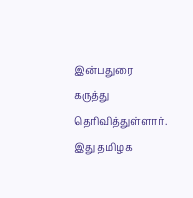இன்பதுரை கருத்து தெரிவித்துள்ளார். இது தமிழக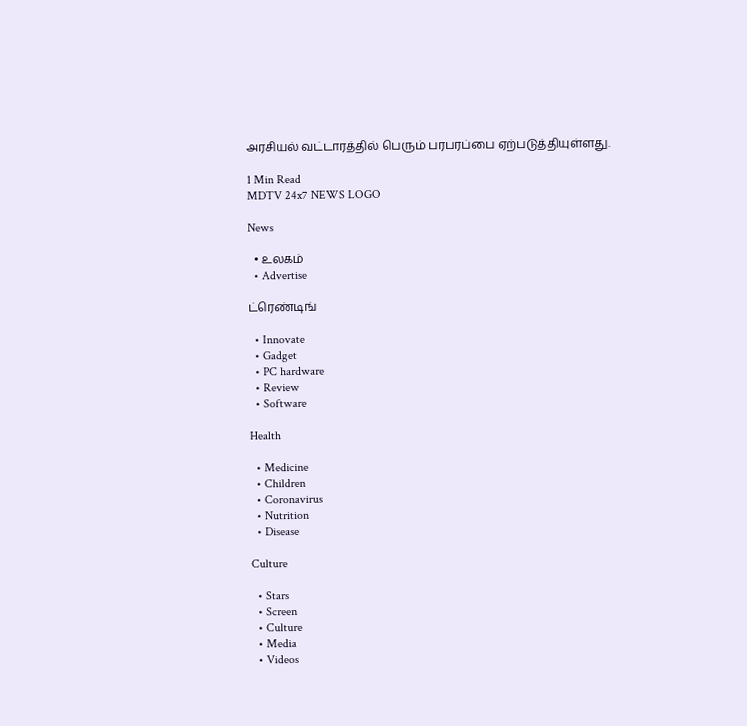அரசியல் வட்டாரத்தில் பெரும் பரபரப்பை ஏற்படுத்தியுள்ளது.

1 Min Read
MDTV 24x7 NEWS LOGO

News

  • உலகம்
  • Advertise

ட்ரெண்டிங்

  • Innovate
  • Gadget
  • PC hardware
  • Review
  • Software

Health

  • Medicine
  • Children
  • Coronavirus
  • Nutrition
  • Disease

Culture

  • Stars
  • Screen
  • Culture
  • Media
  • Videos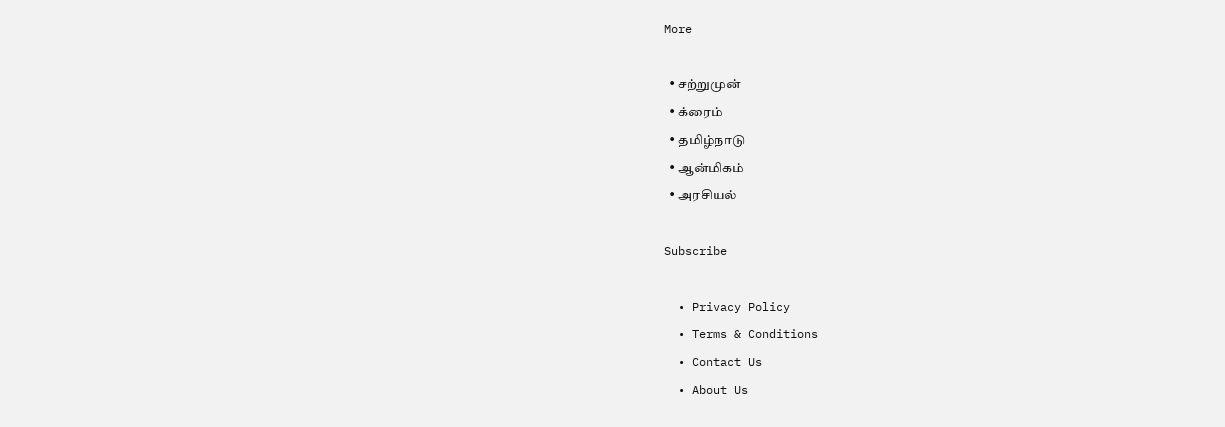More

  • சற்றுமுன்
  • க்ரைம்
  • தமிழ்நாடு
  • ஆன்மிகம்
  • அரசியல்

Subscribe

  • Privacy Policy
  • Terms & Conditions
  • Contact Us
  • About Us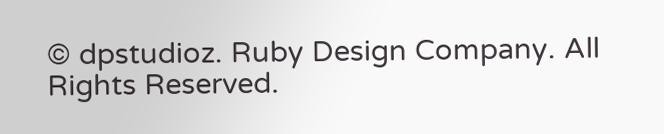© dpstudioz. Ruby Design Company. All Rights Reserved.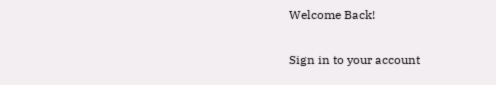Welcome Back!

Sign in to your account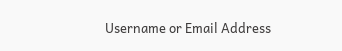Username or Email Address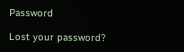Password

Lost your password?